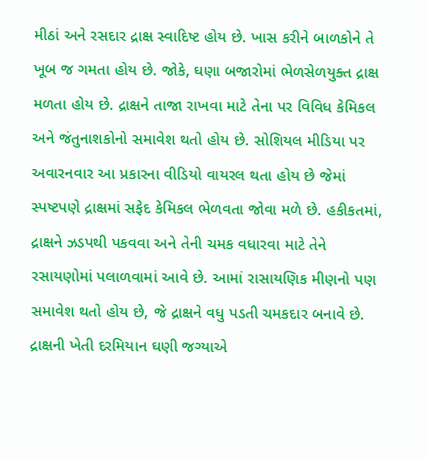મીઠાં અને રસદાર દ્રાક્ષ સ્વાદિષ્ટ હોય છે. ખાસ કરીને બાળકોને તે ખૂબ જ ગમતા હોય છે. જોકે, ઘણા બજારોમાં ભેળસેળયુક્ત દ્રાક્ષ મળતા હોય છે. દ્રાક્ષને તાજા રાખવા માટે તેના પર વિવિધ કેમિકલ અને જંતુનાશકોનો સમાવેશ થતો હોય છે. સોશિયલ મીડિયા પર અવારનવાર આ પ્રકારના વીડિયો વાયરલ થતા હોય છે જેમાં સ્પષ્ટપણે દ્રાક્ષમાં સફેદ કેમિકલ ભેળવતા જોવા મળે છે. હકીકતમાં, દ્રાક્ષને ઝડપથી પકવવા અને તેની ચમક વધારવા માટે તેને રસાયણોમાં પલાળવામાં આવે છે. આમાં રાસાયણિક મીણનો પણ સમાવેશ થતો હોય છે, જે દ્રાક્ષને વધુ પડતી ચમકદાર બનાવે છે.
દ્રાક્ષની ખેતી દરમિયાન ઘણી જગ્યાએ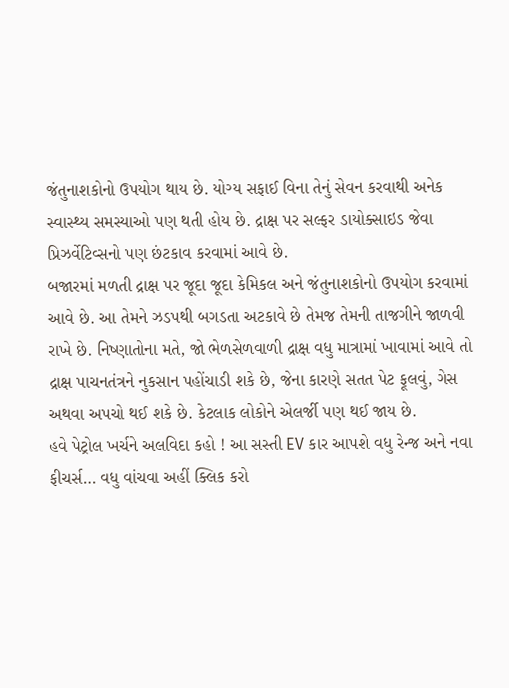જંતુનાશકોનો ઉપયોગ થાય છે. યોગ્ય સફાઈ વિના તેનું સેવન કરવાથી અનેક સ્વાસ્થ્ય સમસ્યાઓ પણ થતી હોય છે. દ્રાક્ષ પર સલ્ફર ડાયોક્સાઇડ જેવા પ્રિઝર્વેટિવ્સનો પણ છંટકાવ કરવામાં આવે છે.
બજારમાં મળતી દ્રાક્ષ પર જૂદા જૂદા કેમિકલ અને જંતુનાશકોનો ઉપયોગ કરવામાં આવે છે. આ તેમને ઝડપથી બગડતા અટકાવે છે તેમજ તેમની તાજગીને જાળવી રાખે છે. નિષ્ણાતોના મતે, જો ભેળસેળવાળી દ્રાક્ષ વધુ માત્રામાં ખાવામાં આવે તો દ્રાક્ષ પાચનતંત્રને નુકસાન પહોંચાડી શકે છે, જેના કારણે સતત પેટ ફૂલવું, ગેસ અથવા અપચો થઈ શકે છે. કેટલાક લોકોને એલર્જી પણ થઈ જાય છે.
હવે પેટ્રોલ ખર્ચને અલવિદા કહો ! આ સસ્તી EV કાર આપશે વધુ રેન્જ અને નવા ફીચર્સ… વધુ વાંચવા અહીં ક્લિક કરો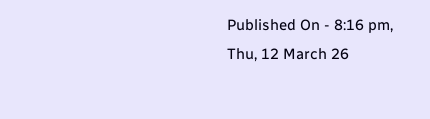Published On - 8:16 pm, Thu, 12 March 26